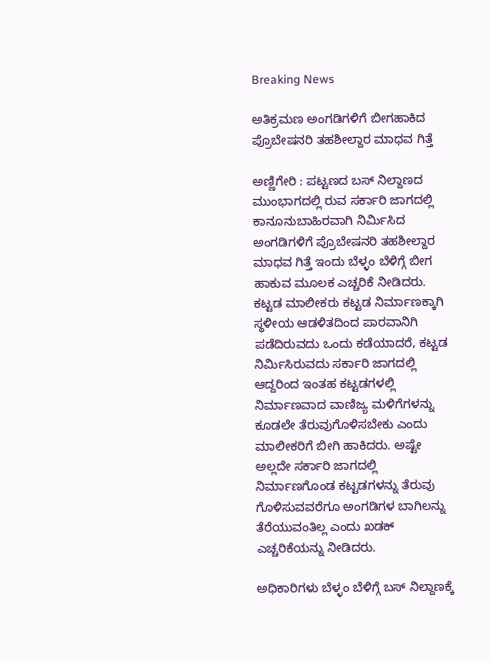Breaking News

ಅತಿಕ್ರಮಣ ಅಂಗಡಿಗಳಿಗೆ ಬೀಗಹಾಕಿದ ಪ್ರೊಬೇಷನರಿ ತಹಶೀಲ್ದಾರ ಮಾಧವ ಗಿತ್ತೆ

ಅಣ್ಣಿಗೇರಿ : ಪಟ್ಟಣದ ಬಸ್ ನಿಲ್ದಾಣದ ಮುಂಭಾಗದಲ್ಲಿ ರುವ ಸರ್ಕಾರಿ ಜಾಗದಲ್ಲಿ ಕಾನೂನುಬಾಹಿರವಾಗಿ ನಿರ್ಮಿಸಿದ ಅಂಗಡಿಗಳಿಗೆ ಪ್ರೊಬೇಷನರಿ ತಹಶೀಲ್ದಾರ ಮಾಧವ ಗಿತ್ತೆ ಇಂದು ಬೆಳ್ಳಂ ಬೆಳಿಗ್ಗೆ ಬೀಗ ಹಾಕುವ ಮೂಲಕ ಎಚ್ಚರಿಕೆ ನೀಡಿದರು. ಕಟ್ಟಡ ಮಾಲೀಕರು ಕಟ್ಟಡ ನಿರ್ಮಾಣಕ್ಕಾಗಿ ಸ್ಥಳೀಯ ಆಡಳಿತದಿಂದ ಪಾರವಾನಿಗಿ ಪಡೆದಿರುವದು ಒಂದು ಕಡೆಯಾದರೆ, ಕಟ್ಟಡ ನಿರ್ಮಿಸಿರುವದು ಸರ್ಕಾರಿ ಜಾಗದಲ್ಲಿ ಆದ್ದರಿಂದ ಇಂತಹ ಕಟ್ಟಡಗಳಲ್ಲಿ ನಿರ್ಮಾಣವಾದ ವಾಣಿಜ್ಯ ಮಳಿಗೆಗಳನ್ನು ಕೂಡಲೇ ತೆರುವುಗೊಳಿಸಬೇಕು ಎಂದು ಮಾಲೀಕರಿಗೆ ಬೀಗಿ ಹಾಕಿದರು. ಅಷ್ಟೇ ಅಲ್ಲದೇ ಸರ್ಕಾರಿ ಜಾಗದಲ್ಲಿ ನಿರ್ಮಾಣಗೊಂಡ ಕಟ್ಟಡಗಳನ್ನು ತೆರುವು ಗೊಳಿಸುವವರೆಗೂ ಅಂಗಡಿಗಳ ಬಾಗಿಲನ್ನು ತೆರೆಯುವಂತಿಲ್ಲ ಎಂದು ಖಡಕ್ ಎಚ್ಚರಿಕೆಯನ್ನು ನೀಡಿದರು.

ಅಧಿಕಾರಿಗಳು ಬೆಳ್ಳಂ ಬೆಳಿಗ್ಗೆ ಬಸ್ ನಿಲ್ದಾಣಕ್ಕೆ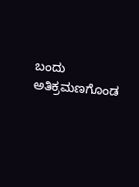ಬಂದು ಅತಿಕ್ರಮಣಗೊಂಡ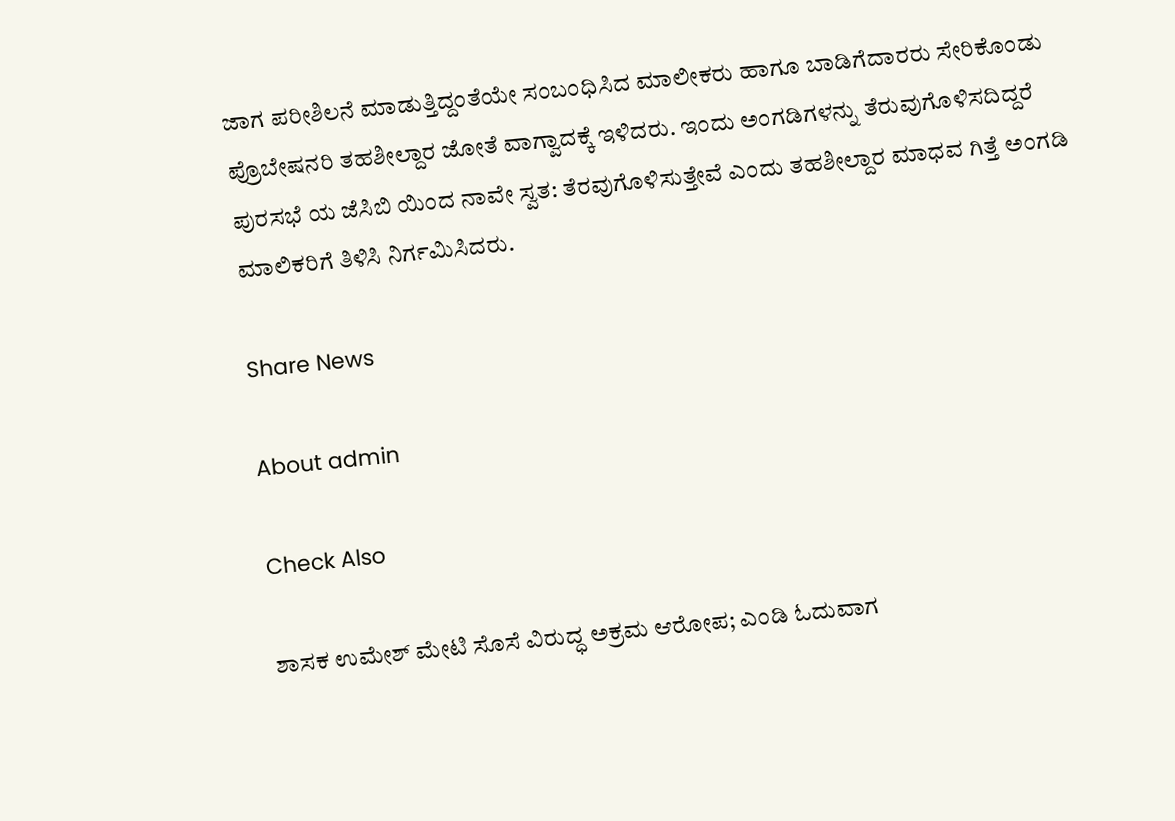ಜಾಗ ಪರೀಶಿಲನೆ ಮಾಡುತ್ತಿದ್ದಂತೆಯೇ ಸಂಬಂಧಿಸಿದ ಮಾಲೀಕರು ಹಾಗೂ ಬಾಡಿಗೆದಾರರು ಸೇರಿಕೊಂಡು ಪ್ರೊಬೇಷನರಿ ತಹಶೀಲ್ದಾರ ಜೋತೆ ವಾಗ್ವಾದಕ್ಕೆ ಇಳಿದರು. ಇಂದು ಅಂಗಡಿಗಳನ್ನು ತೆರುವುಗೊಳಿಸದಿದ್ದರೆ ಪುರಸಭೆ ಯ ಜೆಸಿಬಿ ಯಿಂದ ನಾವೇ ಸ್ವತ: ತೆರವುಗೊಳಿಸುತ್ತೇವೆ ಎಂದು ತಹಶೀಲ್ದಾರ ಮಾಧವ ಗಿತ್ತೆ ಅಂಗಡಿ ಮಾಲಿಕರಿಗೆ ತಿಳಿಸಿ ನಿರ್ಗಮಿಸಿದರು.

Share News

About admin

Check Also

ಶಾಸಕ ಉಮೇಶ್ ಮೇಟಿ ಸೊಸೆ ವಿರುದ್ಧ ಅಕ್ರಮ ಆರೋಪ; ಎಂಡಿ ಓದುವಾಗ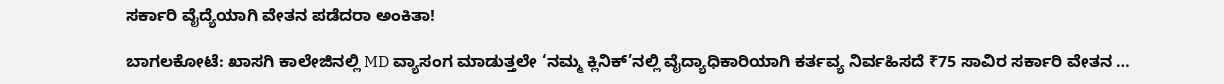ಸರ್ಕಾರಿ ವೈದ್ಯೆಯಾಗಿ ವೇತನ ಪಡೆದರಾ ಅಂಕಿತಾ!

ಬಾಗಲಕೋಟೆ: ಖಾಸಗಿ ಕಾಲೇಜಿನಲ್ಲಿ MD ವ್ಯಾಸಂಗ ಮಾಡುತ್ತಲೇ ‘ನಮ್ಮ ಕ್ಲಿನಿಕ್’ನಲ್ಲಿ ವೈದ್ಯಾಧಿಕಾರಿಯಾಗಿ ಕರ್ತವ್ಯ ನಿರ್ವಹಿಸದೆ ₹75 ಸಾವಿರ ಸರ್ಕಾರಿ ವೇತನ …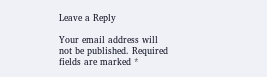Leave a Reply

Your email address will not be published. Required fields are marked *